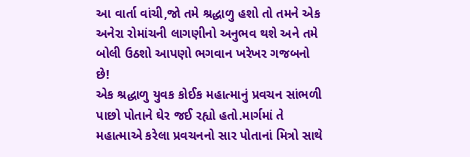આ વાર્તા વાંચી,જો તમે શ્રદ્ધાળુ હશો તો તમને એક અનેરા રોમાંચની લાગણીનો અનુભવ થશે અને તમે બોલી ઉઠશો આપણો ભગવાન ખરેખર ગજબનો છે!
એક શ્રદ્ધાળુ યુવક કોઈક મહાત્માનું પ્રવચન સાંભળી પાછો પોતાને ઘેર જઈ રહ્યો હતો.માર્ગમાં તે મહાત્માએ કરેલા પ્રવચનનો સાર પોતાનાં મિત્રો સાથે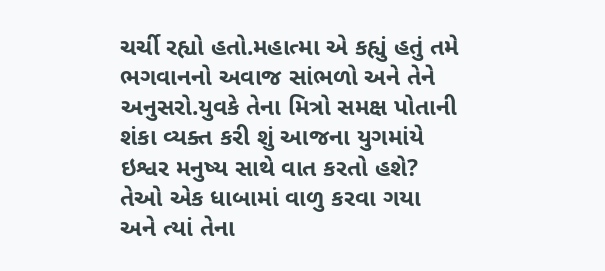ચર્ચી રહ્યો હતો.મહાત્મા એ કહ્યું હતું તમે ભગવાનનો અવાજ સાંભળો અને તેને અનુસરો.યુવકે તેના મિત્રો સમક્ષ પોતાની શંકા વ્યક્ત કરી શું આજના યુગમાંયે ઇશ્વર મનુષ્ય સાથે વાત કરતો હશે?
તેઓ એક ધાબામાં વાળુ કરવા ગયા અને ત્યાં તેના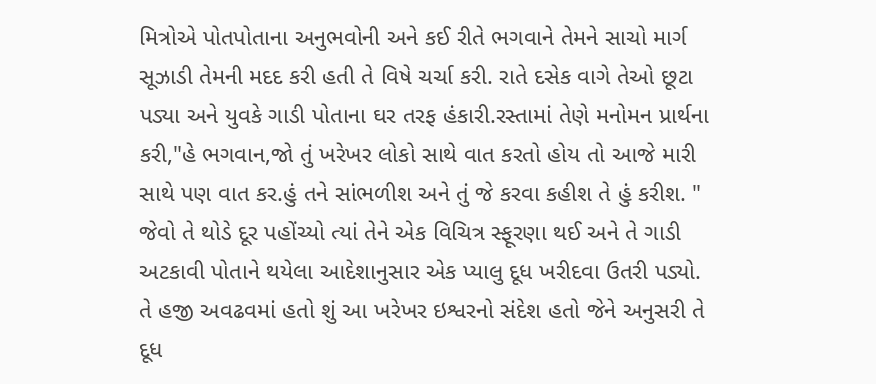મિત્રોએ પોતપોતાના અનુભવોની અને કઈ રીતે ભગવાને તેમને સાચો માર્ગ સૂઝાડી તેમની મદદ કરી હતી તે વિષે ચર્ચા કરી. રાતે દસેક વાગે તેઓ છૂટા પડ્યા અને યુવકે ગાડી પોતાના ઘર તરફ હંકારી.રસ્તામાં તેણે મનોમન પ્રાર્થના કરી,"હે ભગવાન,જો તું ખરેખર લોકો સાથે વાત કરતો હોય તો આજે મારી સાથે પણ વાત કર.હું તને સાંભળીશ અને તું જે કરવા કહીશ તે હું કરીશ. "
જેવો તે થોડે દૂર પહોંચ્યો ત્યાં તેને એક વિચિત્ર સ્ફૂરણા થઈ અને તે ગાડી અટકાવી પોતાને થયેલા આદેશાનુસાર એક પ્યાલુ દૂધ ખરીદવા ઉતરી પડ્યો. તે હજી અવઢવમાં હતો શું આ ખરેખર ઇશ્વરનો સંદેશ હતો જેને અનુસરી તે દૂધ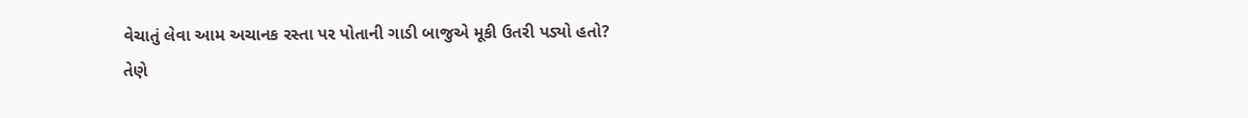વેચાતું લેવા આમ અચાનક રસ્તા પર પોતાની ગાડી બાજુએ મૂકી ઉતરી પડ્યો હતો?
તેણે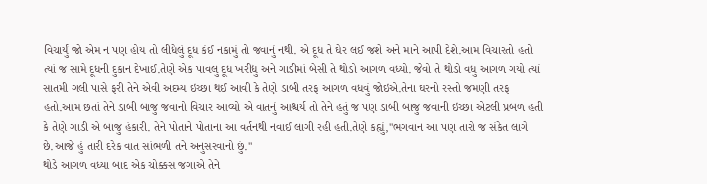વિચાર્યું જો એમ ન પણ હોય તો લીધેલું દૂધ કંઈ નકામું તો જવાનું નથી. એ દૂધ તે ઘેર લઈ જશે અને માને આપી દેશે.આમ વિચારતો હતો ત્યાં જ સામે દૂધની દુકાન દેખાઈ.તેણે એક પાવલુ દૂધ ખરીદ્યુ અને ગાડીમાં બેસી તે થોડો આગળ વધ્યો. જેવો તે થોડો વધુ આગળ ગયો ત્યાં સાતમી ગલી પાસે ફરી તેને એવી અદમ્ય ઇચ્છા થઈ આવી કે તેણે ડાબી તરફ આગળ વધવું જોઇએ.તેના ઘરનો રસ્તો જમણી તરફ હતો.આમ છતાં તેને ડાબી બાજુ જવાનો વિચાર આવ્યો એ વાતનું આશ્ચર્ય તો તેને હતું જ પણ ડાબી બાજુ જવાની ઇચ્છા એટલી પ્રબળ હતી કે તેણે ગાડી એ બાજુ હંકારી. તેને પોતાને પોતાના આ વર્તનથી નવાઈ લાગી રહી હતી.તેણે કહ્યું,"ભગવાન આ પણ તારો જ સંકેત લાગે છે.આજે હું તારી દરેક વાત સાંભળી તને અનુસરવાનો છું."
થોડે આગળ વધ્યા બાદ એક ચોક્કસ જગાએ તેને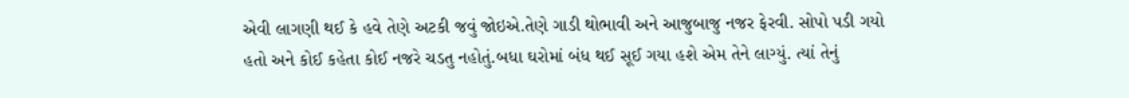એવી લાગણી થઈ કે હવે તેણે અટકી જવું જોઇએ.તેણે ગાડી થોભાવી અને આજુબાજુ નજર ફેરવી. સોપો પડી ગયો હતો અને કોઈ કહેતા કોઈ નજરે ચડતુ નહોતું.બધા ઘરોમાં બંધ થઈ સૂઈ ગયા હશે એમ તેને લાગ્યું. ત્યાં તેનું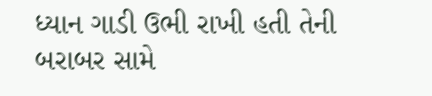ધ્યાન ગાડી ઉભી રાખી હતી તેની બરાબર સામે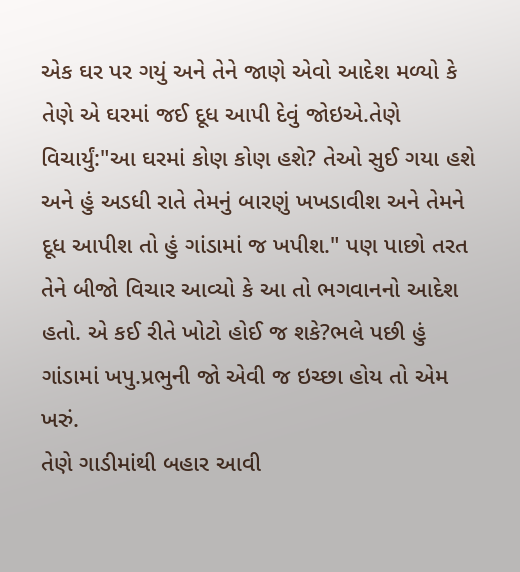એક ઘર પર ગયું અને તેને જાણે એવો આદેશ મળ્યો કે તેણે એ ઘરમાં જઈ દૂધ આપી દેવું જોઇએ.તેણે વિચાર્યું:"આ ઘરમાં કોણ કોણ હશે? તેઓ સુઈ ગયા હશે અને હું અડધી રાતે તેમનું બારણું ખખડાવીશ અને તેમને દૂધ આપીશ તો હું ગાંડામાં જ ખપીશ." પણ પાછો તરત તેને બીજો વિચાર આવ્યો કે આ તો ભગવાનનો આદેશ હતો. એ કઈ રીતે ખોટો હોઈ જ શકે?ભલે પછી હું ગાંડામાં ખપુ.પ્રભુની જો એવી જ ઇચ્છા હોય તો એમ ખરું.
તેણે ગાડીમાંથી બહાર આવી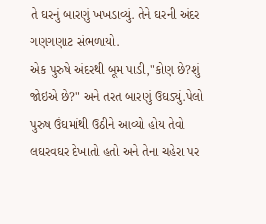તે ઘરનું બારણું ખખડાવ્યું. તેને ઘરની અંદર ગણગણાટ સંભળાયો.
એક પુરુષે અંદરથી બૂમ પાડી,"કોણ છે?શું જોઇએ છે?" અને તરત બારણું ઉઘડ્યું.પેલો પુરુષ ઉંઘમાંથી ઉઠીને આવ્યો હોય તેવો લઘરવઘર દેખાતો હતો અને તેના ચહેરા પર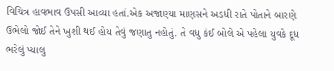વિચિત્ર હાવભાવ ઉપસી આવ્યા હતાં.એક અજાણ્યા માણસને અડધી રાતે પોતાને બારણે ઉભેલો જોઈ તેને ખુશી થઈ હોય તેવું જણાતુ નહોતું. તે વધુ કંઈ બોલે એ પહેલા યુવકે દૂધ ભરેલું પ્યાલુ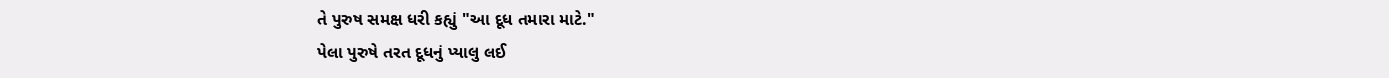તે પુરુષ સમક્ષ ધરી કહ્યું "આ દૂધ તમારા માટે."
પેલા પુરુષે તરત દૂધનું પ્યાલુ લઈ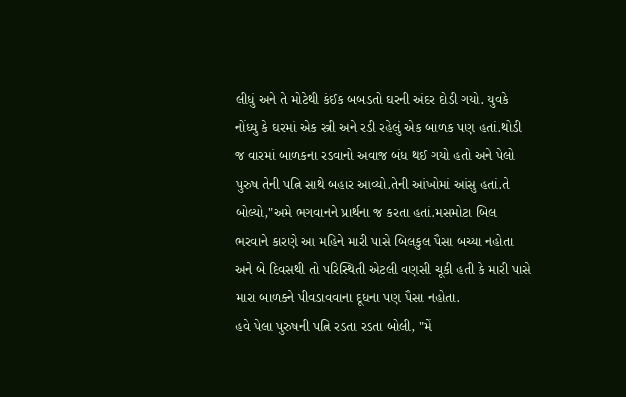લીધું અને તે મોટેથી કંઈક બબડતો ઘરની અંદર દોડી ગયો. યુવકે નોંધ્યુ કે ઘરમાં એક સ્ત્રી અને રડી રહેલું એક બાળક પણ હતાં.થોડી જ વારમાં બાળકના રડવાનો અવાજ બંધ થઈ ગયો હતો અને પેલો પુરુષ તેની પત્નિ સાથે બહાર આવ્યો.તેની આંખોમાં આંસુ હતાં.તે બોલ્યો,"અમે ભગવાનને પ્રાર્થના જ કરતા હતાં.મસમોટા બિલ ભરવાને કારણે આ મહિને મારી પાસે બિલકુલ પૈસા બચ્યા નહોતા અને બે દિવસથી તો પરિસ્થિતી એટલી વણસી ચૂકી હતી કે મારી પાસે મારા બાળક્ને પીવડાવવાના દૂધના પણ પૈસા નહોતા.
હવે પેલા પુરુષની પત્નિ રડતા રડતા બોલી, "મેં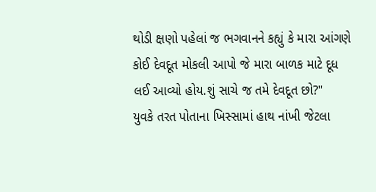થોડી ક્ષણો પહેલાં જ ભગવાનને કહ્યું કે મારા આંગણે કોઈ દેવદૂત મોકલી આપો જે મારા બાળક માટે દૂધ લઈ આવ્યો હોય.શું સાચે જ તમે દેવદૂત છો?"
યુવકે તરત પોતાના ખિસ્સામાં હાથ નાંખી જેટલા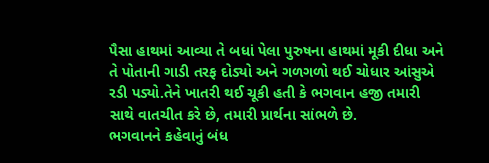પૈસા હાથમાં આવ્યા તે બધાં પેલા પુરુષના હાથમાં મૂકી દીધા અને તે પોતાની ગાડી તરફ દોડ્યો અને ગળગળો થઈ ચોધાર આંસુએ રડી પડ્યો.તેને ખાતરી થઈ ચૂકી હતી કે ભગવાન હજી તમારી સાથે વાતચીત કરે છે, તમારી પ્રાર્થના સાંભળે છે.
ભગવાનને કહેવાનું બંધ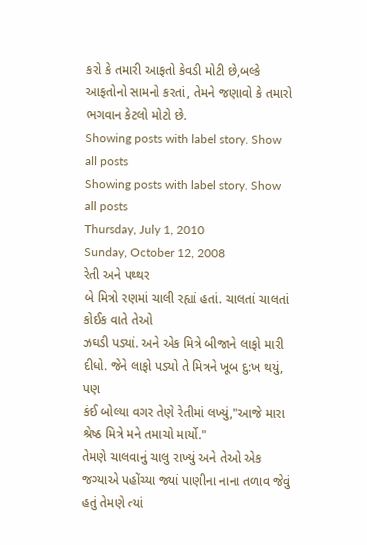કરો કે તમારી આફતો કેવડી મોટી છે,બલ્કે આફતોનો સામનો કરતાં, તેમને જણાવો કે તમારો ભગવાન કેટલો મોટો છે.
Showing posts with label story. Show all posts
Showing posts with label story. Show all posts
Thursday, July 1, 2010
Sunday, October 12, 2008
રેતી અને પથ્થર
બે મિત્રો રણમાં ચાલી રહ્યાં હતાં. ચાલતાં ચાલતાં કોઈક વાતે તેઓ
ઝઘડી પડ્યાં. અને એક મિત્રે બીજાને લાફો મારી દીધો. જેને લાફો પડ્યો તે મિત્રને ખૂબ દુ:ખ થયું, પણ
કંઈ બોલ્યા વગર તેણે રેતીમાં લખ્યું,"આજે મારા શ્રેષ્ઠ મિત્રે મને તમાચો માર્યો."
તેમણે ચાલવાનું ચાલુ રાખ્યું અને તેઓ એક જગ્યાએ પહોંચ્યા જ્યાં પાણીના નાના તળાવ જેવું હતું તેમણે ત્યાં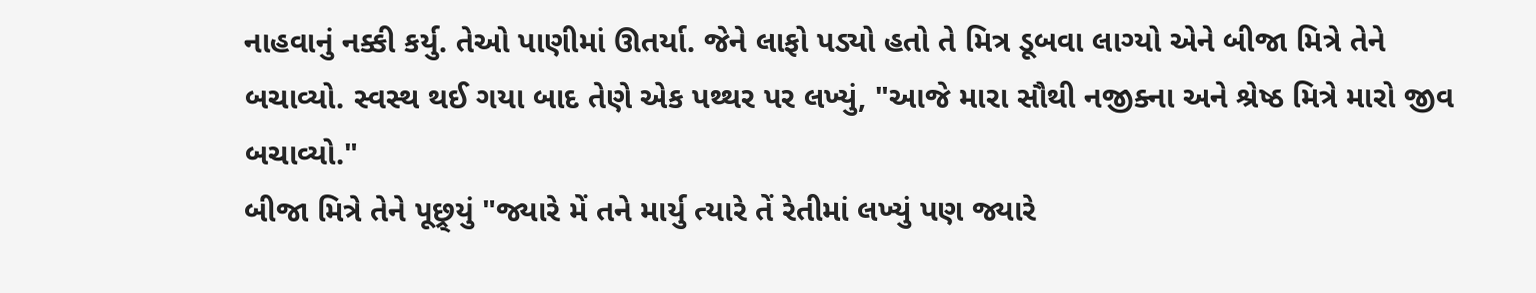નાહવાનું નક્કી કર્યુ. તેઓ પાણીમાં ઊતર્યા. જેને લાફો પડ્યો હતો તે મિત્ર ડૂબવા લાગ્યો એને બીજા મિત્રે તેને
બચાવ્યો. સ્વસ્થ થઈ ગયા બાદ તેણે એક પથ્થર પર લખ્યું, "આજે મારા સૌથી નજીક્ના અને શ્રેષ્ઠ મિત્રે મારો જીવ
બચાવ્યો."
બીજા મિત્રે તેને પૂછ્ર્યું "જ્યારે મેં તને માર્યુ ત્યારે તેં રેતીમાં લખ્યું પણ જ્યારે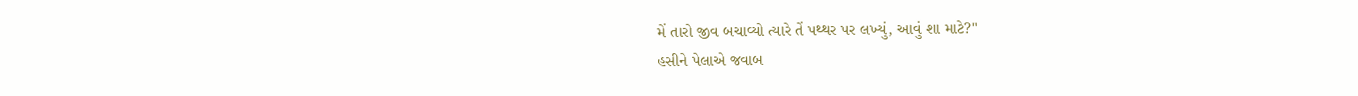મેં તારો જીવ બચાવ્યો ત્યારે તેં પથ્થર પર લખ્યું, આવું શા માટે?"
હસીને પેલાએ જવાબ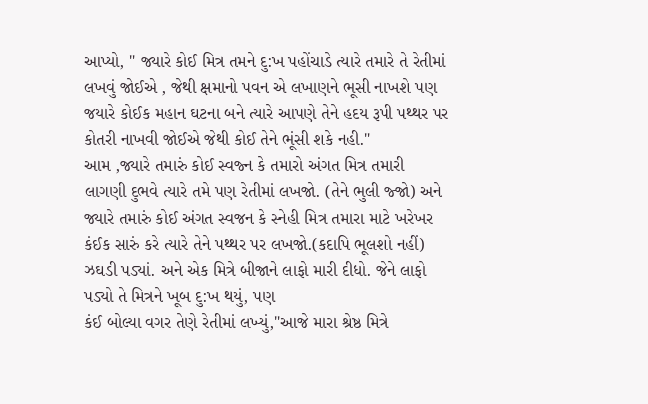આપ્યો, " જ્યારે કોઈ મિત્ર તમને દુ:ખ પહોંચાડે ત્યારે તમારે તે રેતીમાં લખવું જોઈએ , જેથી ક્ષમાનો પવન એ લખાણને ભૂસી નાખશે પણ જયારે કોઈક મહાન ઘટના બને ત્યારે આપણે તેને હદય રૂપી પથ્થર પર કોતરી નાખવી જોઈએ જેથી કોઈ તેને ભૂંસી શકે નહી."
આમ ,જ્યારે તમારું કોઈ સ્વજ્ન કે તમારો અંગત મિત્ર તમારી લાગણી દુભવે ત્યારે તમે પણ રેતીમાં લખજો. (તેને ભુલી જ્જો) અને જ્યારે તમારું કોઈ અંગત સ્વજન કે સ્નેહી મિત્ર તમારા માટે ખરેખર કંઈક સારું કરે ત્યારે તેને પથ્થર પર લખજો.(કદાપિ ભૂલશો નહીં)
ઝઘડી પડ્યાં. અને એક મિત્રે બીજાને લાફો મારી દીધો. જેને લાફો પડ્યો તે મિત્રને ખૂબ દુ:ખ થયું, પણ
કંઈ બોલ્યા વગર તેણે રેતીમાં લખ્યું,"આજે મારા શ્રેષ્ઠ મિત્રે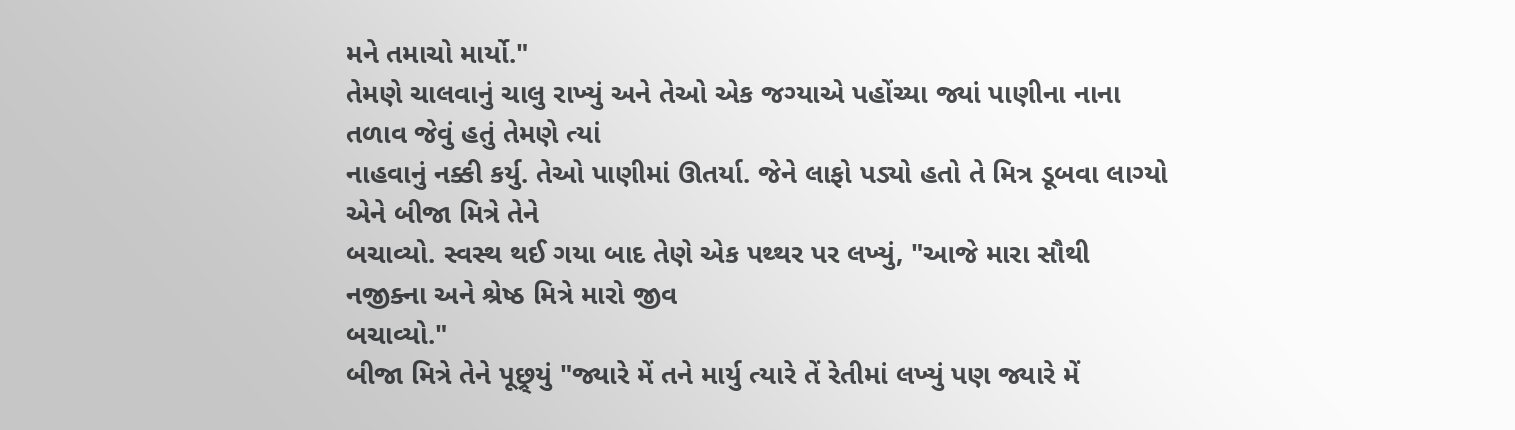મને તમાચો માર્યો."
તેમણે ચાલવાનું ચાલુ રાખ્યું અને તેઓ એક જગ્યાએ પહોંચ્યા જ્યાં પાણીના નાના તળાવ જેવું હતું તેમણે ત્યાં
નાહવાનું નક્કી કર્યુ. તેઓ પાણીમાં ઊતર્યા. જેને લાફો પડ્યો હતો તે મિત્ર ડૂબવા લાગ્યો એને બીજા મિત્રે તેને
બચાવ્યો. સ્વસ્થ થઈ ગયા બાદ તેણે એક પથ્થર પર લખ્યું, "આજે મારા સૌથી નજીક્ના અને શ્રેષ્ઠ મિત્રે મારો જીવ
બચાવ્યો."
બીજા મિત્રે તેને પૂછ્ર્યું "જ્યારે મેં તને માર્યુ ત્યારે તેં રેતીમાં લખ્યું પણ જ્યારે મેં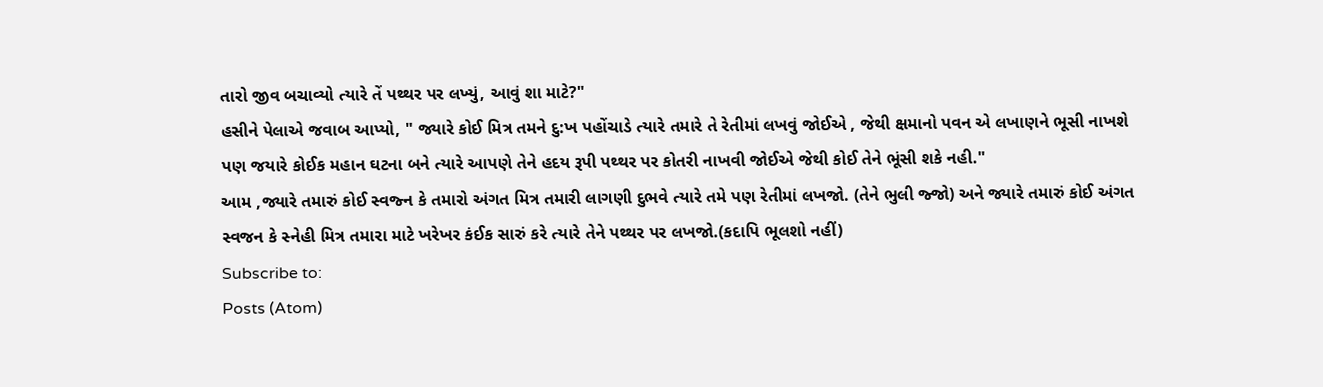તારો જીવ બચાવ્યો ત્યારે તેં પથ્થર પર લખ્યું, આવું શા માટે?"
હસીને પેલાએ જવાબ આપ્યો, " જ્યારે કોઈ મિત્ર તમને દુ:ખ પહોંચાડે ત્યારે તમારે તે રેતીમાં લખવું જોઈએ , જેથી ક્ષમાનો પવન એ લખાણને ભૂસી નાખશે પણ જયારે કોઈક મહાન ઘટના બને ત્યારે આપણે તેને હદય રૂપી પથ્થર પર કોતરી નાખવી જોઈએ જેથી કોઈ તેને ભૂંસી શકે નહી."
આમ ,જ્યારે તમારું કોઈ સ્વજ્ન કે તમારો અંગત મિત્ર તમારી લાગણી દુભવે ત્યારે તમે પણ રેતીમાં લખજો. (તેને ભુલી જ્જો) અને જ્યારે તમારું કોઈ અંગત સ્વજન કે સ્નેહી મિત્ર તમારા માટે ખરેખર કંઈક સારું કરે ત્યારે તેને પથ્થર પર લખજો.(કદાપિ ભૂલશો નહીં)
Subscribe to:
Posts (Atom)